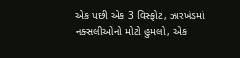એક પછી એક 3 વિસ્ફોટ, ઝારખંડમાં નક્સલીઓનો મોટો હુમલો, એક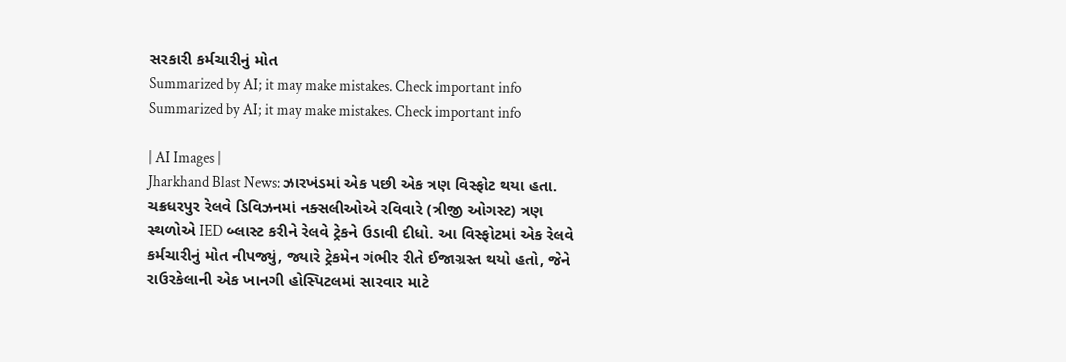સરકારી કર્મચારીનું મોત
Summarized by AI; it may make mistakes. Check important info
Summarized by AI; it may make mistakes. Check important info

| AI Images |
Jharkhand Blast News: ઝારખંડમાં એક પછી એક ત્રણ વિસ્ફોટ થયા હતા. ચક્રધરપુર રેલવે ડિવિઝનમાં નક્સલીઓએ રવિવારે (ત્રીજી ઓગસ્ટ) ત્રણ સ્થળોએ IED બ્લાસ્ટ કરીને રેલવે ટ્રેકને ઉડાવી દીધો. આ વિસ્ફોટમાં એક રેલવે કર્મચારીનું મોત નીપજ્યું, જ્યારે ટ્રેકમેન ગંભીર રીતે ઈજાગ્રસ્ત થયો હતો, જેને રાઉરકેલાની એક ખાનગી હોસ્પિટલમાં સારવાર માટે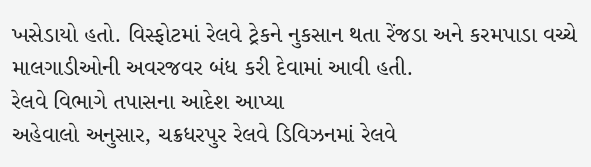ખસેડાયો હતો. વિસ્ફોટમાં રેલવે ટ્રેકને નુકસાન થતા રેંજડા અને કરમપાડા વચ્ચે માલગાડીઓની અવરજવર બંધ કરી દેવામાં આવી હતી.
રેલવે વિભાગે તપાસના આદેશ આપ્યા
અહેવાલો અનુસાર, ચક્રધરપુર રેલવે ડિવિઝનમાં રેલવે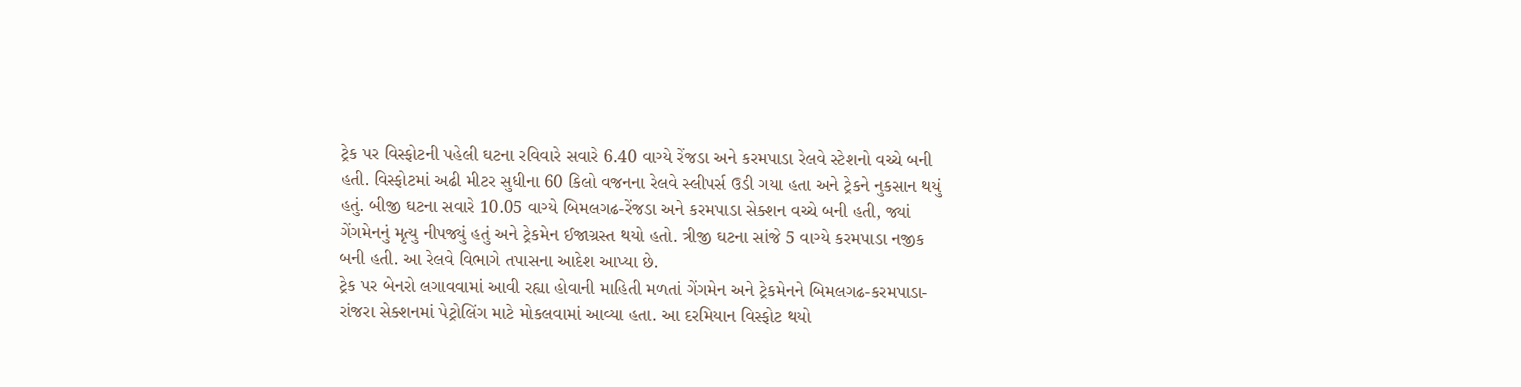ટ્રેક પર વિસ્ફોટની પહેલી ઘટના રવિવારે સવારે 6.40 વાગ્યે રેંજડા અને કરમપાડા રેલવે સ્ટેશનો વચ્ચે બની હતી. વિસ્ફોટમાં અઢી મીટર સુધીના 60 કિલો વજનના રેલવે સ્લીપર્સ ઉડી ગયા હતા અને ટ્રેકને નુકસાન થયું હતું. બીજી ઘટના સવારે 10.05 વાગ્યે બિમલગઢ-રેંજડા અને કરમપાડા સેક્શન વચ્ચે બની હતી, જ્યાં ગેંગમેનનું મૃત્યુ નીપજ્યું હતું અને ટ્રેકમેન ઈજાગ્રસ્ત થયો હતો. ત્રીજી ઘટના સાંજે 5 વાગ્યે કરમપાડા નજીક બની હતી. આ રેલવે વિભાગે તપાસના આદેશ આપ્યા છે.
ટ્રેક પર બેનરો લગાવવામાં આવી રહ્યા હોવાની માહિતી મળતાં ગેંગમેન અને ટ્રેકમેનને બિમલગઢ-કરમપાડા-રાંજરા સેક્શનમાં પેટ્રોલિંગ માટે મોકલવામાં આવ્યા હતા. આ દરમિયાન વિસ્ફોટ થયો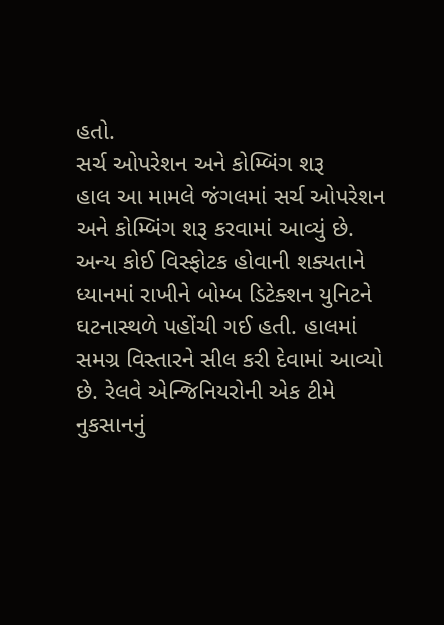હતો.
સર્ચ ઓપરેશન અને કોમ્બિંગ શરૂ
હાલ આ મામલે જંગલમાં સર્ચ ઓપરેશન અને કોમ્બિંગ શરૂ કરવામાં આવ્યું છે. અન્ય કોઈ વિસ્ફોટક હોવાની શક્યતાને ધ્યાનમાં રાખીને બોમ્બ ડિટેક્શન યુનિટને ઘટનાસ્થળે પહોંચી ગઈ હતી. હાલમાં સમગ્ર વિસ્તારને સીલ કરી દેવામાં આવ્યો છે. રેલવે એન્જિનિયરોની એક ટીમે નુકસાનનું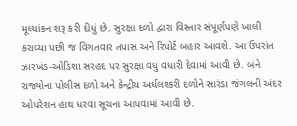મૂલ્યાંકન શરૂ કરી દીધું છે. સુરક્ષા દળો દ્વારા વિસ્તાર સંપૂર્ણપણે ખાલી કરાવ્યા પછી જ વિગતવાર તપાસ અને રિપોર્ટ બહાર આવશે. આ ઉપરાંત ઝારખંડ-ઓડિશા સરહદ પર સુરક્ષા વધુ વધારી દેવામાં આવી છે. બંને રાજ્યોના પોલીસ દળો અને કેન્દ્રીય અર્ધલશ્કરી દળોને સારંડા જંગલની અંદર ઓપરેશન હાથ ધરવા સૂચના આપવામાં આવી છે.